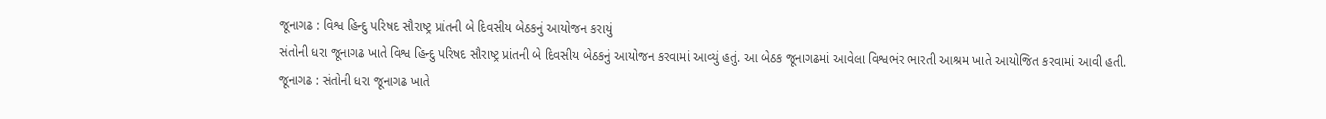જૂનાગઢ : વિશ્વ હિન્દુ પરિષદ સૌરાષ્ટ્ર પ્રાંતની બે દિવસીય બેઠકનું આયોજન કરાયું
સંતોની ધરા જૂનાગઢ ખાતે વિશ્વ હિન્દુ પરિષદ સૌરાષ્ટ્ર પ્રાંતની બે દિવસીય બેઠકનું આયોજન કરવામાં આવ્યું હતું. આ બેઠક જૂનાગઢમાં આવેલા વિશ્વભંર ભારતી આશ્રમ ખાતે આયોજિત કરવામાં આવી હતી.
જૂનાગઢ : સંતોની ધરા જૂનાગઢ ખાતે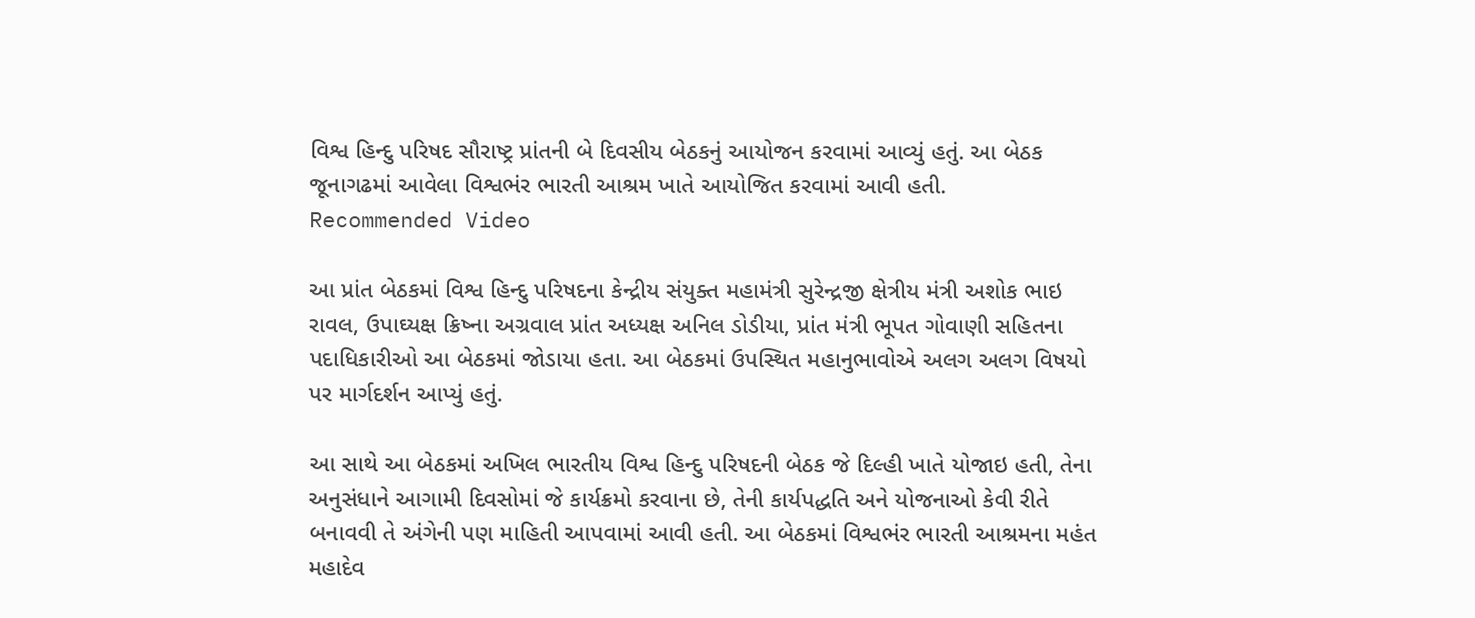વિશ્વ હિન્દુ પરિષદ સૌરાષ્ટ્ર પ્રાંતની બે દિવસીય બેઠકનું આયોજન કરવામાં આવ્યું હતું. આ બેઠક જૂનાગઢમાં આવેલા વિશ્વભંર ભારતી આશ્રમ ખાતે આયોજિત કરવામાં આવી હતી.
Recommended Video

આ પ્રાંત બેઠકમાં વિશ્વ હિન્દુ પરિષદના કેન્દ્રીય સંયુક્ત મહામંત્રી સુરેન્દ્રજી ક્ષેત્રીય મંત્રી અશોક ભાઇ રાવલ, ઉપાઘ્યક્ષ ક્રિષ્ના અગ્રવાલ પ્રાંત અધ્યક્ષ અનિલ ડોડીયા, પ્રાંત મંત્રી ભૂપત ગોવાણી સહિતના પદાધિકારીઓ આ બેઠકમાં જોડાયા હતા. આ બેઠકમાં ઉપસ્થિત મહાનુભાવોએ અલગ અલગ વિષયો પર માર્ગદર્શન આપ્યું હતું.

આ સાથે આ બેઠકમાં અખિલ ભારતીય વિશ્વ હિન્દુ પરિષદની બેઠક જે દિલ્હી ખાતે યોજાઇ હતી, તેના અનુસંધાને આગામી દિવસોમાં જે કાર્યક્રમો કરવાના છે, તેની કાર્યપદ્ધતિ અને યોજનાઓ કેવી રીતે બનાવવી તે અંગેની પણ માહિતી આપવામાં આવી હતી. આ બેઠકમાં વિશ્વભંર ભારતી આશ્રમના મહંત મહાદેવ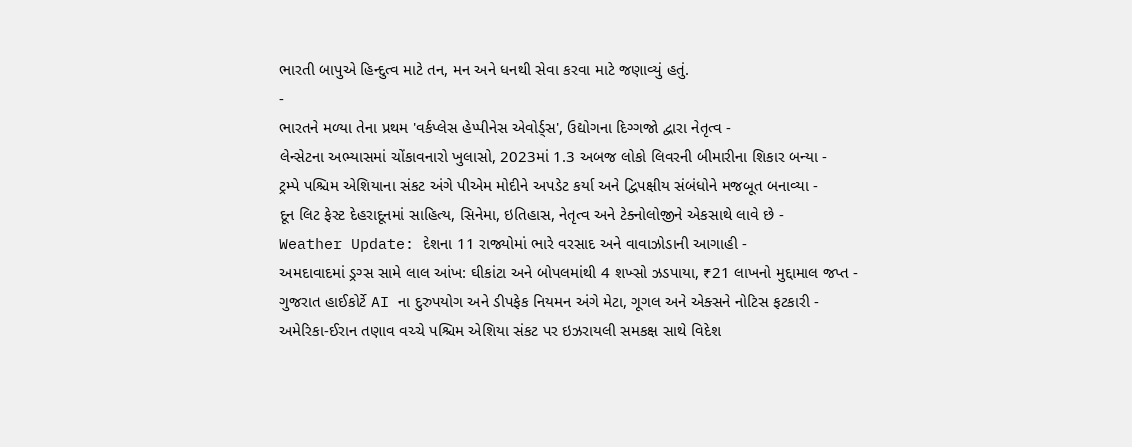ભારતી બાપુએ હિન્દુત્વ માટે તન, મન અને ધનથી સેવા કરવા માટે જણાવ્યું હતું.
-
ભારતને મળ્યા તેના પ્રથમ 'વર્કપ્લેસ હેપ્પીનેસ એવોર્ડ્સ', ઉદ્યોગના દિગ્ગજો દ્વારા નેતૃત્વ -
લેન્સેટના અભ્યાસમાં ચોંકાવનારો ખુલાસો, 2023માં 1.3 અબજ લોકો લિવરની બીમારીના શિકાર બન્યા -
ટ્રમ્પે પશ્ચિમ એશિયાના સંકટ અંગે પીએમ મોદીને અપડેટ કર્યા અને દ્વિપક્ષીય સંબંધોને મજબૂત બનાવ્યા -
દૂન લિટ ફેસ્ટ દેહરાદૂનમાં સાહિત્ય, સિનેમા, ઇતિહાસ, નેતૃત્વ અને ટેક્નોલોજીને એકસાથે લાવે છે -
Weather Update: દેશના 11 રાજ્યોમાં ભારે વરસાદ અને વાવાઝોડાની આગાહી -
અમદાવાદમાં ડ્રગ્સ સામે લાલ આંખ: ઘીકાંટા અને બોપલમાંથી 4 શખ્સો ઝડપાયા, ₹21 લાખનો મુદ્દામાલ જપ્ત -
ગુજરાત હાઈકોર્ટે AI ના દુરુપયોગ અને ડીપફેક નિયમન અંગે મેટા, ગૂગલ અને એક્સને નોટિસ ફટકારી -
અમેરિકા-ઈરાન તણાવ વચ્ચે પશ્ચિમ એશિયા સંકટ પર ઇઝરાયલી સમકક્ષ સાથે વિદેશ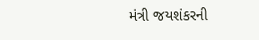મંત્રી જયશંકરની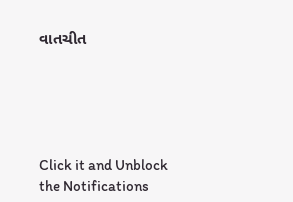વાતચીત





Click it and Unblock the Notifications